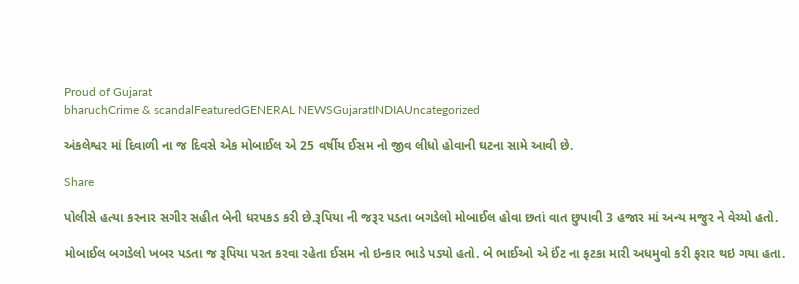Proud of Gujarat
bharuchCrime & scandalFeaturedGENERAL NEWSGujaratINDIAUncategorized

અંકલેશ્વર માં દિવાળી ના જ દિવસે એક મોબાઈલ એ 25 વર્ષીય ઈસમ નો જીવ લીધો હોવાની ઘટના સામે આવી છે.

Share

પોલીસે હત્યા કરનાર સગીર સહીત બેની ધરપકડ કરી છે.રૂપિયા ની જરૂર પડતા બગડેલો મોબાઈલ હોવા છતાં વાત છુપાવી 3 હજાર માં અન્ય મજુર ને વેચ્યો હતો.

મોબાઈલ બગડેલો ખબર પડતા જ રૂપિયા પરત કરવા રહેતા ઈસમ નો ઇન્કાર ભાડે પડ્યો હતો. બે ભાઈઓ એ ઈંટ ના ફટકા મારી અધમુવો કરી ફરાર થઇ ગયા હતા.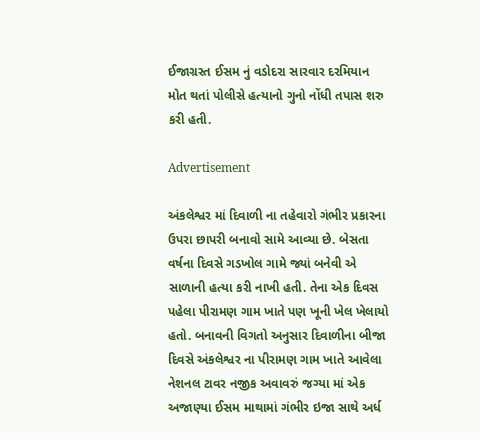ઈજાગ્રસ્ત ઈસમ નું વડોદરા સારવાર દરમિયાન મોત થતાં પોલીસે હત્યાનો ગુનો નોંધી તપાસ શરુ કરી હતી.

Advertisement

અંકલેશ્વર માં દિવાળી ના તહેવારો ગંભીર પ્રકારના ઉપરા છાપરી બનાવો સામે આવ્યા છે. બેસતા વર્ષના દિવસે ગડખોલ ગામે જ્યાં બનેવી એ સાળાની હત્યા કરી નાખી હતી. તેના એક દિવસ પહેલા પીરામણ ગામ ખાતે પણ ખૂની ખેલ ખેલાયો હતો. બનાવની વિગતો અનુસાર દિવાળીના બીજા દિવસે અંકલેશ્વર ના પીરામણ ગામ ખાતે આવેલા નેશનલ ટાવર નજીક અવાવરું જગ્યા માં એક અજાણ્યા ઈસમ માથામાં ગંભીર ઇજા સાથે અર્ધ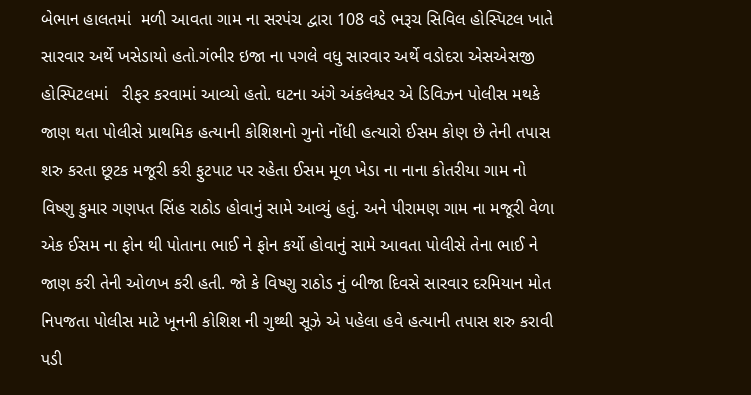બેભાન હાલતમાં  મળી આવતા ગામ ના સરપંચ દ્વારા 108 વડે ભરૂચ સિવિલ હોસ્પિટલ ખાતે સારવાર અર્થે ખસેડાયો હતો.ગંભીર ઇજા ના પગલે વધુ સારવાર અર્થે વડોદરા એસએસજી હોસ્પિટલમાં   રીફર કરવામાં આવ્યો હતો. ઘટના અંગે અંકલેશ્વર એ ડિવિઝન પોલીસ મથકે જાણ થતા પોલીસે પ્રાથમિક હત્યાની કોશિશનો ગુનો નોંધી હત્યારો ઈસમ કોણ છે તેની તપાસ શરુ કરતા છૂટક મજૂરી કરી ફુટપાટ પર રહેતા ઈસમ મૂળ ખેડા ના નાના કોતરીયા ગામ નો વિષ્ણુ કુમાર ગણપત સિંહ રાઠોડ હોવાનું સામે આવ્યું હતું. અને પીરામણ ગામ ના મજૂરી વેળા એક ઈસમ ના ફોન થી પોતાના ભાઈ ને ફોન કર્યો હોવાનું સામે આવતા પોલીસે તેના ભાઈ ને જાણ કરી તેની ઓળખ કરી હતી. જો કે વિષ્ણુ રાઠોડ નું બીજા દિવસે સારવાર દરમિયાન મોત નિપજતા પોલીસ માટે ખૂનની કોશિશ ની ગુથ્થી સૂઝે એ પહેલા હવે હત્યાની તપાસ શરુ કરાવી પડી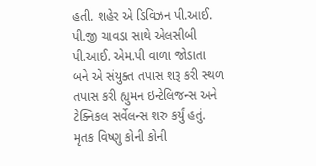હતી. શહેર એ ડિવિઝન પી.આઈ. પી.જી ચાવડા સાથે એલસીબી પી.આઈ. એમ.પી વાળા જોડાતા બને એ સંયુક્ત તપાસ શરૂ કરી સ્થળ તપાસ કરી હ્યુમન ઇન્ટેલિજન્સ અને ટેક્નિકલ સર્વેલન્સ શરુ કર્યું હતું. મૃતક વિષ્ણુ કોની કોની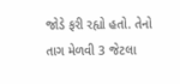જોડે ફરી રહ્યો હતો. તેનો તાગ મેળવી 3 જેટલા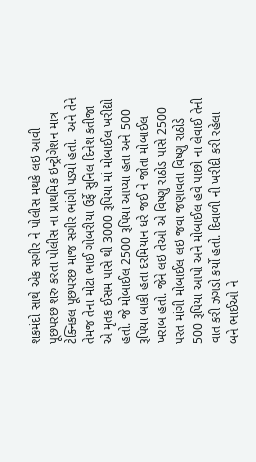શકમંદો સાથે એક સગીર ને પોલીસ મથકે લઇ આવી પૂછપરછ શરુ કરતા પોલીસ ના પ્રાથમિક ઇન્ટ્રોગેશન માત્ર ટેક્નિકલ પૂછપરછ માજ સગીર ભાંગી પડ્યો હતો.  અને તેને તેમજ તેના મોટા ભાઈ ગોબરીયા ઉર્ફે સુનિલ દિનેશ કતીજા એ મૃતક ઈસમ પાસે થી 3000 રૂપિયા માં મોબાઈલ ખરીદ્યો હતો. જે મોબાઈલ 2500 રૂપિયા આપ્યા હતા અને 500 રૂપિયા બાકી હતા દરમિયાન ધરે જઈ ને જોતા મોબાઈલ ખરાબ હતો. જેને લઇ તેઓ એ વિષ્ણુ રાઠોડ પાસે 2500 પરત માંગી મોબાઈલ લઇ જવા જણાવતા વિષ્ણુ રાઠોડે 500 રૂપિયા આપો અને મોબાઈલ હવે પાછો ના લેવાઈ તેની વાત કરી ઝગડો કર્યો હતો. દિવાળી ની ખરીદી કરી રહેલા બને ભાઈઓ ને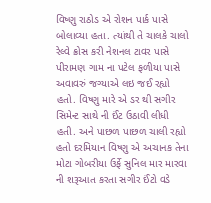વિષ્ણુ રાઠોડ એ રોશન પાર્ક પાસે બોલાવ્યા હતા. ત્યાંથી તે ચાલકે ચાલો રેલ્વે ક્રોસ કરી નેશનલ ટાવર પાસે પીરામણ ગામ ના પટેલ ફળીયા પાસે અવાવરું જગ્યાએ લઇ જઈ રહ્યો હતો. વિષ્ણુ મારે એ ડર થી સગીર સિમેન્ટ સાથે ની ઈંટ ઉઠાવી લીધી હતી. અને પાછળ પાછળ ચાલી રહ્યો હતો દરમિયાન વિષ્ણુ એ અચાનક તેના મોટા ગોબરીયા ઉર્ફે સુનિલ માર મારવા ની શરૂઆત કરતા સગીર ઈંટો વડે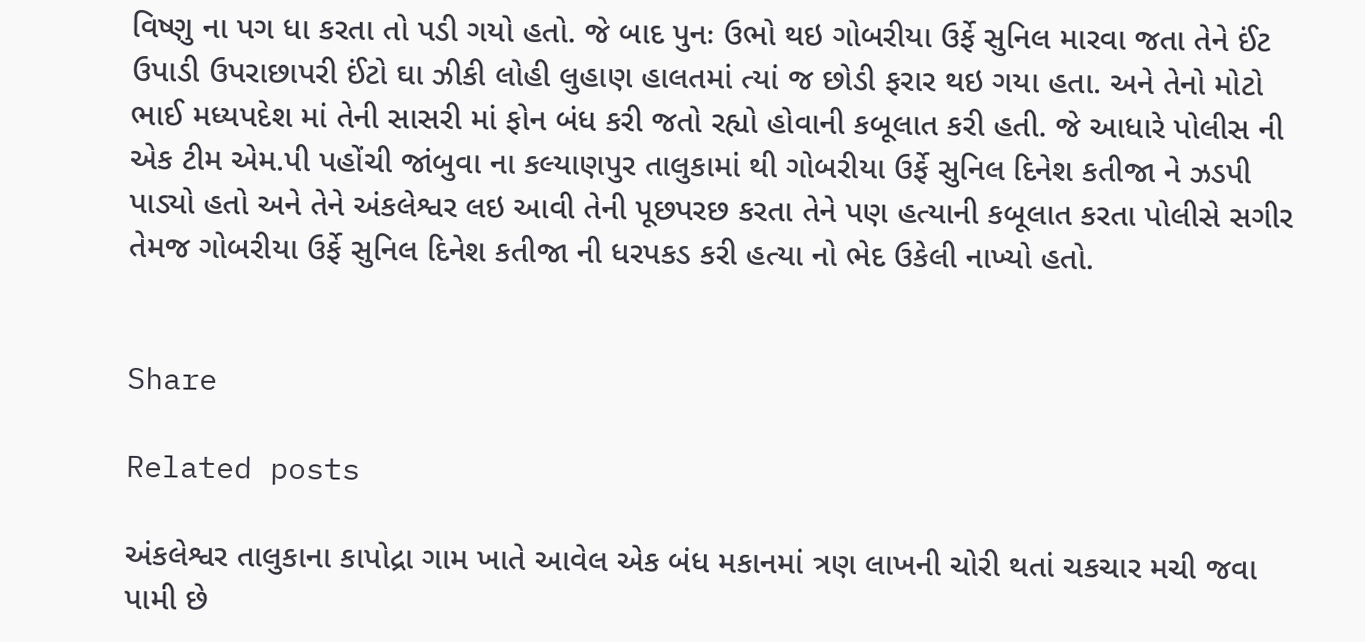વિષ્ણુ ના પગ ધા કરતા તો પડી ગયો હતો. જે બાદ પુનઃ ઉભો થઇ ગોબરીયા ઉર્ફે સુનિલ મારવા જતા તેને ઈંટ ઉપાડી ઉપરાછાપરી ઈંટો ઘા ઝીકી લોહી લુહાણ હાલતમાં ત્યાં જ છોડી ફરાર થઇ ગયા હતા. અને તેનો મોટો ભાઈ મધ્યપદેશ માં તેની સાસરી માં ફોન બંધ કરી જતો રહ્યો હોવાની કબૂલાત કરી હતી. જે આધારે પોલીસ ની એક ટીમ એમ.પી પહોંચી જાંબુવા ના કલ્યાણપુર તાલુકામાં થી ગોબરીયા ઉર્ફે સુનિલ દિનેશ કતીજા ને ઝડપી પાડ્યો હતો અને તેને અંકલેશ્વર લઇ આવી તેની પૂછપરછ કરતા તેને પણ હત્યાની કબૂલાત કરતા પોલીસે સગીર તેમજ ગોબરીયા ઉર્ફે સુનિલ દિનેશ કતીજા ની ધરપકડ કરી હત્યા નો ભેદ ઉકેલી નાખ્યો હતો.


Share

Related posts

અંકલેશ્વર તાલુકાના કાપોદ્રા ગામ ખાતે આવેલ એક બંધ મકાનમાં ત્રણ લાખની ચોરી થતાં ચકચાર મચી જવા પામી છે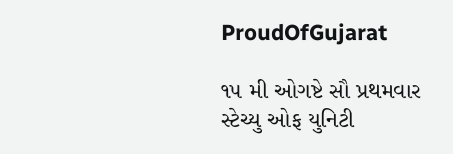ProudOfGujarat

૧૫ મી ઓગષ્ટે સૌ પ્રથમવાર સ્ટેચ્યુ ઓફ યુનિટી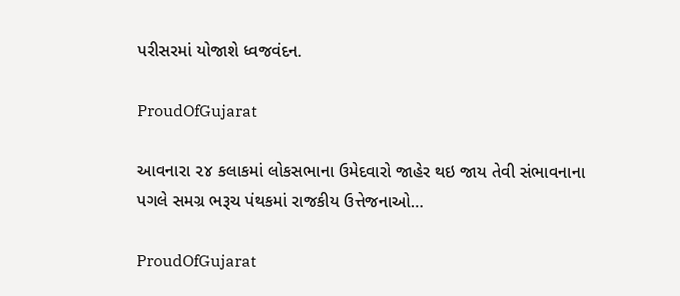પરીસરમાં યોજાશે ધ્વજવંદન.

ProudOfGujarat

આવનારા ૨૪ કલાકમાં લોકસભાના ઉમેદવારો જાહેર થઇ જાય તેવી સંભાવનાના પગલે સમગ્ર ભરૂચ પંથકમાં રાજકીય ઉત્તેજનાઓ…

ProudOfGujarat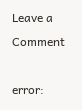Leave a Comment

error: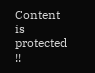Content is protected !!